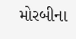મોરબીના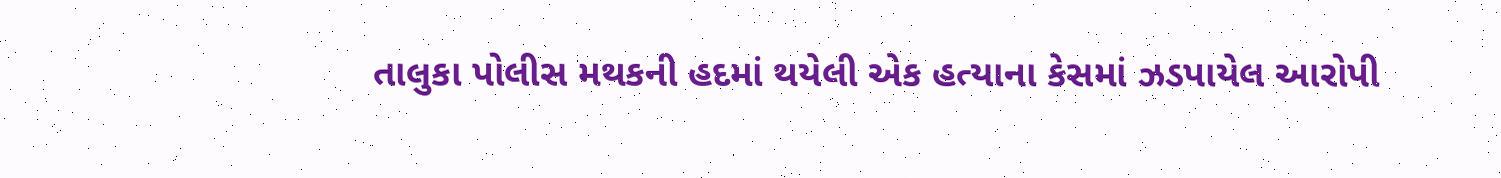તાલુકા પોલીસ મથકની હદમાં થયેલી એક હત્યાના કેસમાં ઝડપાયેલ આરોપી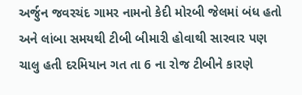અર્જુન જવરચંદ ગામર નામનો કેદી મોરબી જેલમાં બંધ હતો અને લાંબા સમયથી ટીબી બીમારી હોવાથી સારવાર પણ ચાલુ હતી દરમિયાન ગત તા 6 ના રોજ ટીબીને કારણે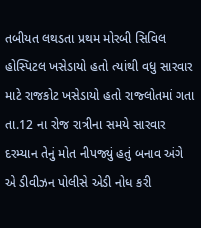તબીયત લથડતા પ્રથમ મોરબી સિવિલ હોસ્પિટલ ખસેડાયો હતો ત્યાંથી વધુ સારવાર માટે રાજકોટ ખસેડાયો હતો રાજ્લોતમાં ગતા તા.12 ના રોજ રાત્રીના સમયે સારવાર દરમ્યાન તેનું મોત નીપજ્યું હતું બનાવ અંગે એ ડીવીઝન પોલીસે એડી નોધ કરી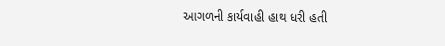આગળની કાર્યવાહી હાથ ધરી હતી